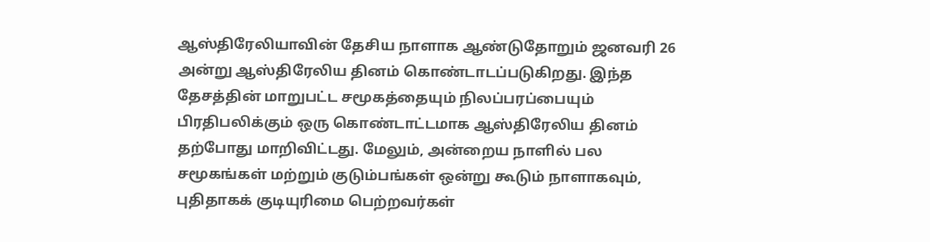ஆஸ்திரேலியாவின் தேசிய நாளாக ஆண்டுதோறும் ஜனவரி 26 அன்று ஆஸ்திரேலிய தினம் கொண்டாடப்படுகிறது. இந்த தேசத்தின் மாறுபட்ட சமூகத்தையும் நிலப்பரப்பையும் பிரதிபலிக்கும் ஒரு கொண்டாட்டமாக ஆஸ்திரேலிய தினம் தற்போது மாறிவிட்டது. மேலும், அன்றைய நாளில் பல சமூகங்கள் மற்றும் குடும்பங்கள் ஒன்று கூடும் நாளாகவும், புதிதாகக் குடியுரிமை பெற்றவர்கள்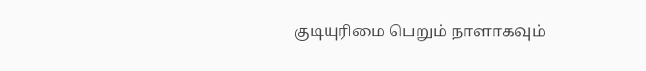குடியுரிமை பெறும் நாளாகவும்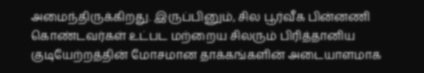அமைந்திருக்கிறது. இருப்பினும், சில பூர்வீக பின்னணி கொண்டவர்கள் உட்பட மற்றைய சிலரும் பிரித்தானிய குடியேற்றத்தின் மோசமான தாக்கங்களின் அடையாளமாக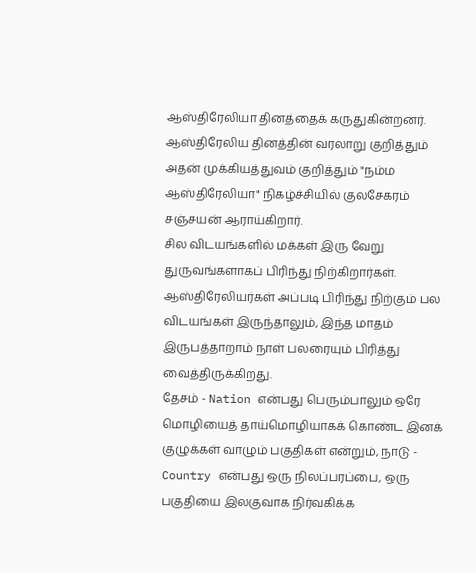ஆஸ்திரேலியா தினத்தைக் கருதுகின்றனர். ஆஸ்திரேலிய தினத்தின் வரலாறு குறித்தும் அதன் முக்கியத்துவம் குறித்தும் "நம்ம ஆஸ்திரேலியா" நிகழ்ச்சியில் குலசேகரம் சஞ்சயன் ஆராய்கிறார்.
சில விடயங்களில் மக்கள் இரு வேறு துருவங்களாகப் பிரிந்து நிற்கிறார்கள். ஆஸ்திரேலியர்கள் அப்படி பிரிந்து நிற்கும் பல விடயங்கள் இருந்தாலும், இந்த மாதம் இருபத்தாறாம் நாள் பலரையும் பிரித்து வைத்திருக்கிறது.
தேசம் - Nation என்பது பெரும்பாலும் ஒரே மொழியைத் தாய்மொழியாகக் கொண்ட இனக் குழுக்கள் வாழும் பகுதிகள் என்றும், நாடு - Country என்பது ஒரு நிலப்பரப்பை, ஒரு பகுதியை இலகுவாக நிர்வகிக்க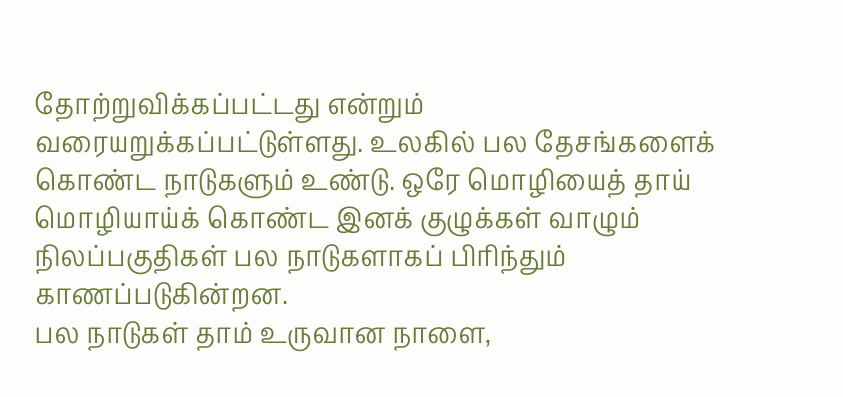தோற்றுவிக்கப்பட்டது என்றும் வரையறுக்கப்பட்டுள்ளது. உலகில் பல தேசங்களைக் கொண்ட நாடுகளும் உண்டு. ஒரே மொழியைத் தாய் மொழியாய்க் கொண்ட இனக் குழுக்கள் வாழும் நிலப்பகுதிகள் பல நாடுகளாகப் பிரிந்தும் காணப்படுகின்றன.
பல நாடுகள் தாம் உருவான நாளை,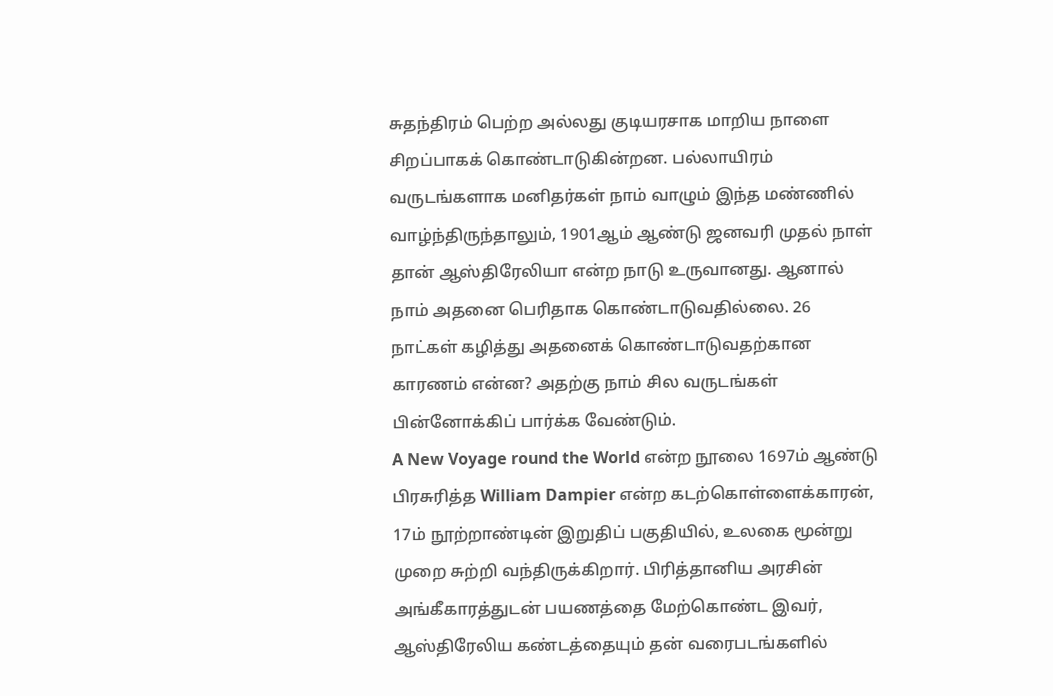சுதந்திரம் பெற்ற அல்லது குடியரசாக மாறிய நாளை சிறப்பாகக் கொண்டாடுகின்றன. பல்லாயிரம் வருடங்களாக மனிதர்கள் நாம் வாழும் இந்த மண்ணில் வாழ்ந்திருந்தாலும், 1901ஆம் ஆண்டு ஜனவரி முதல் நாள் தான் ஆஸ்திரேலியா என்ற நாடு உருவானது. ஆனால் நாம் அதனை பெரிதாக கொண்டாடுவதில்லை. 26 நாட்கள் கழித்து அதனைக் கொண்டாடுவதற்கான காரணம் என்ன? அதற்கு நாம் சில வருடங்கள் பின்னோக்கிப் பார்க்க வேண்டும்.
A New Voyage round the World என்ற நூலை 1697ம் ஆண்டு பிரசுரித்த William Dampier என்ற கடற்கொள்ளைக்காரன், 17ம் நூற்றாண்டின் இறுதிப் பகுதியில், உலகை மூன்று முறை சுற்றி வந்திருக்கிறார். பிரித்தானிய அரசின் அங்கீகாரத்துடன் பயணத்தை மேற்கொண்ட இவர், ஆஸ்திரேலிய கண்டத்தையும் தன் வரைபடங்களில்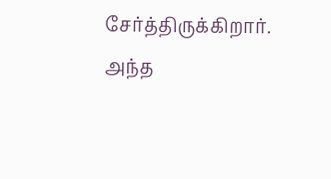சேர்த்திருக்கிறார். அந்த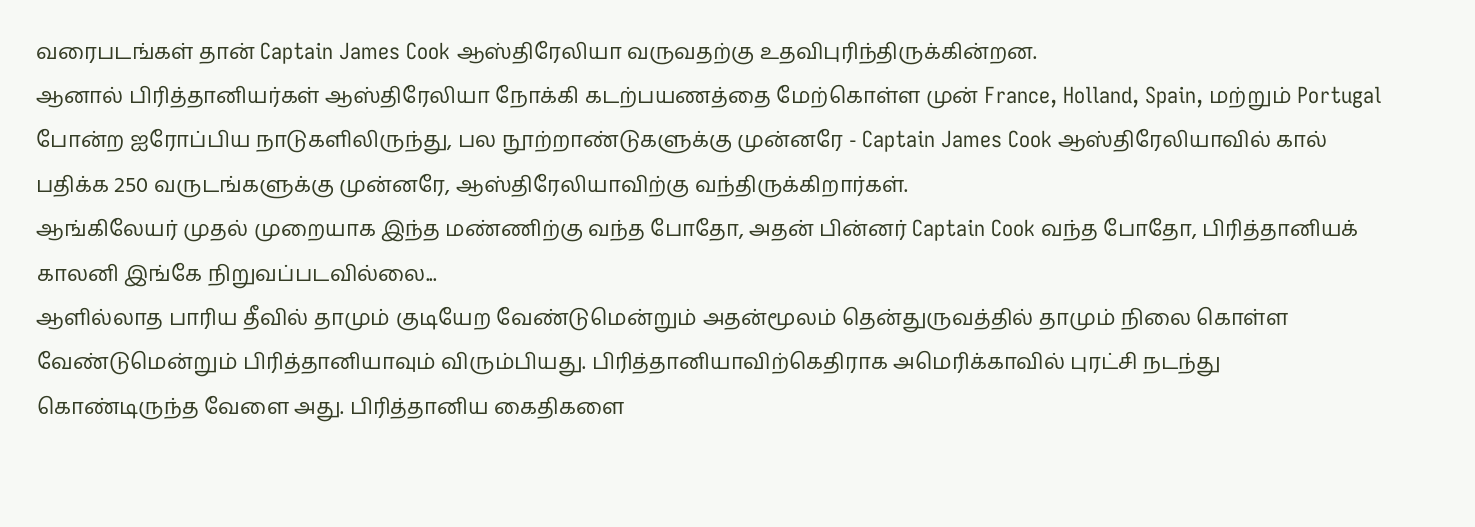வரைபடங்கள் தான் Captain James Cook ஆஸ்திரேலியா வருவதற்கு உதவிபுரிந்திருக்கின்றன.
ஆனால் பிரித்தானியர்கள் ஆஸ்திரேலியா நோக்கி கடற்பயணத்தை மேற்கொள்ள முன் France, Holland, Spain, மற்றும் Portugal போன்ற ஐரோப்பிய நாடுகளிலிருந்து, பல நூற்றாண்டுகளுக்கு முன்னரே - Captain James Cook ஆஸ்திரேலியாவில் கால் பதிக்க 250 வருடங்களுக்கு முன்னரே, ஆஸ்திரேலியாவிற்கு வந்திருக்கிறார்கள்.
ஆங்கிலேயர் முதல் முறையாக இந்த மண்ணிற்கு வந்த போதோ, அதன் பின்னர் Captain Cook வந்த போதோ, பிரித்தானியக் காலனி இங்கே நிறுவப்படவில்லை...
ஆளில்லாத பாரிய தீவில் தாமும் குடியேற வேண்டுமென்றும் அதன்மூலம் தென்துருவத்தில் தாமும் நிலை கொள்ள வேண்டுமென்றும் பிரித்தானியாவும் விரும்பியது. பிரித்தானியாவிற்கெதிராக அமெரிக்காவில் புரட்சி நடந்து கொண்டிருந்த வேளை அது. பிரித்தானிய கைதிகளை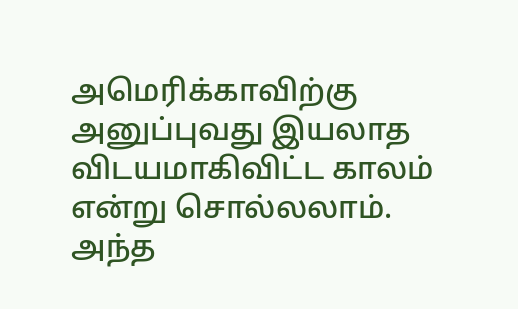அமெரிக்காவிற்கு அனுப்புவது இயலாத விடயமாகிவிட்ட காலம் என்று சொல்லலாம்.
அந்த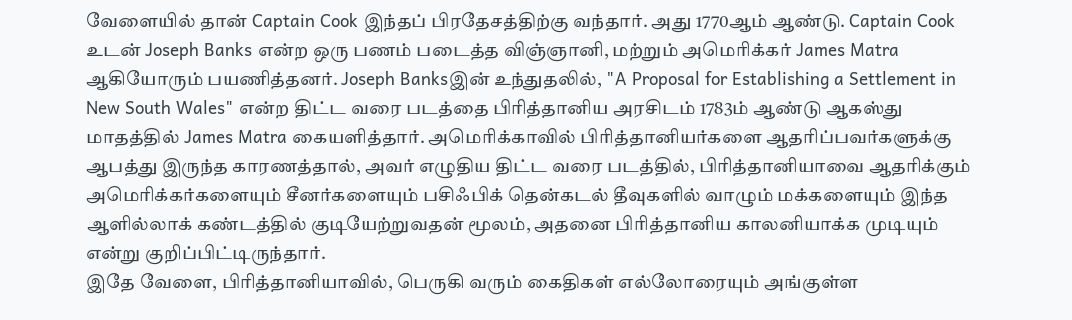வேளையில் தான் Captain Cook இந்தப் பிரதேசத்திற்கு வந்தார். அது 1770ஆம் ஆண்டு. Captain Cook உடன் Joseph Banks என்ற ஒரு பணம் படைத்த விஞ்ஞானி, மற்றும் அமெரிக்கர் James Matra ஆகியோரும் பயணித்தனர். Joseph Banksஇன் உந்துதலில், "A Proposal for Establishing a Settlement in New South Wales" என்ற திட்ட வரை படத்தை பிரித்தானிய அரசிடம் 1783ம் ஆண்டு ஆகஸ்து மாதத்தில் James Matra கையளித்தார். அமெரிக்காவில் பிரித்தானியர்களை ஆதரிப்பவர்களுக்கு ஆபத்து இருந்த காரணத்தால், அவர் எழுதிய திட்ட வரை படத்தில், பிரித்தானியாவை ஆதரிக்கும் அமெரிக்கர்களையும் சீனர்களையும் பசிஃபிக் தென்கடல் தீவுகளில் வாழும் மக்களையும் இந்த ஆளில்லாக் கண்டத்தில் குடியேற்றுவதன் மூலம், அதனை பிரித்தானிய காலனியாக்க முடியும் என்று குறிப்பிட்டிருந்தார்.
இதே வேளை, பிரித்தானியாவில், பெருகி வரும் கைதிகள் எல்லோரையும் அங்குள்ள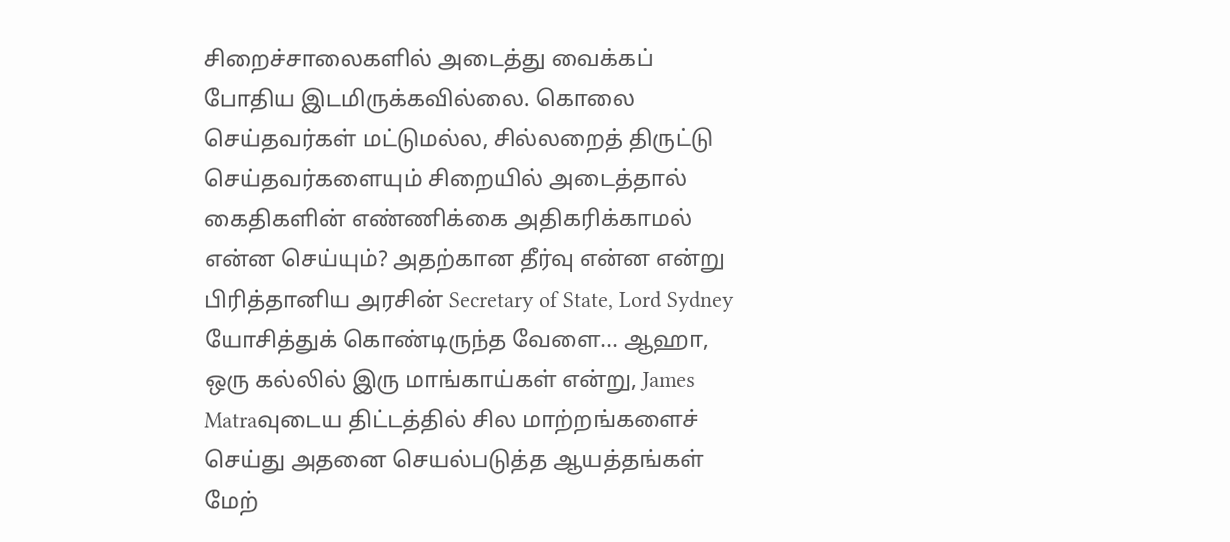சிறைச்சாலைகளில் அடைத்து வைக்கப் போதிய இடமிருக்கவில்லை. கொலை செய்தவர்கள் மட்டுமல்ல, சில்லறைத் திருட்டு செய்தவர்களையும் சிறையில் அடைத்தால் கைதிகளின் எண்ணிக்கை அதிகரிக்காமல் என்ன செய்யும்? அதற்கான தீர்வு என்ன என்று பிரித்தானிய அரசின் Secretary of State, Lord Sydney யோசித்துக் கொண்டிருந்த வேளை... ஆஹா, ஒரு கல்லில் இரு மாங்காய்கள் என்று, James Matraவுடைய திட்டத்தில் சில மாற்றங்களைச் செய்து அதனை செயல்படுத்த ஆயத்தங்கள் மேற்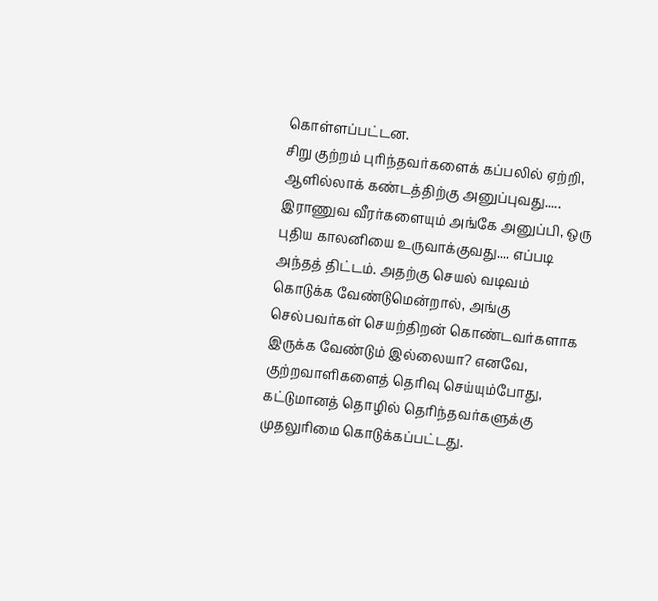கொள்ளப்பட்டன.
சிறு குற்றம் புரிந்தவர்களைக் கப்பலில் ஏற்றி, ஆளில்லாக் கண்டத்திற்கு அனுப்புவது..... இராணுவ வீரர்களையும் அங்கே அனுப்பி, ஒரு புதிய காலனியை உருவாக்குவது.... எப்படி அந்தத் திட்டம். அதற்கு செயல் வடிவம் கொடுக்க வேண்டுமென்றால், அங்கு செல்பவர்கள் செயற்திறன் கொண்டவர்களாக இருக்க வேண்டும் இல்லையா? எனவே, குற்றவாளிகளைத் தெரிவு செய்யும்போது, கட்டுமானத் தொழில் தெரிந்தவர்களுக்கு முதலுரிமை கொடுக்கப்பட்டது.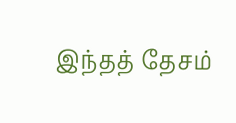இந்தத் தேசம்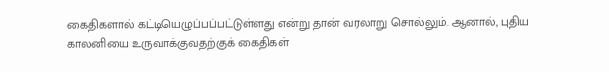கைதிகளால் கட்டியெழுப்பப்பட்டுள்ளது என்று தான் வரலாறு சொல்லும். ஆனால், புதிய காலனியை உருவாக்குவதற்குக் கைதிகள்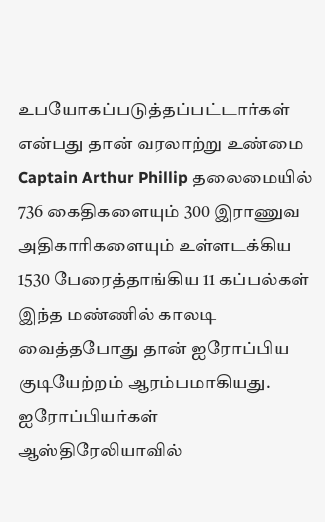உபயோகப்படுத்தப்பட்டார்கள் என்பது தான் வரலாற்று உண்மை
Captain Arthur Phillip தலைமையில் 736 கைதிகளையும் 300 இராணுவ அதிகாரிகளையும் உள்ளடக்கிய 1530 பேரைத்தாங்கிய 11 கப்பல்கள் இந்த மண்ணில் காலடி வைத்தபோது தான் ஐரோப்பிய குடியேற்றம் ஆரம்பமாகியது.
ஐரோப்பியர்கள் ஆஸ்திரேலியாவில்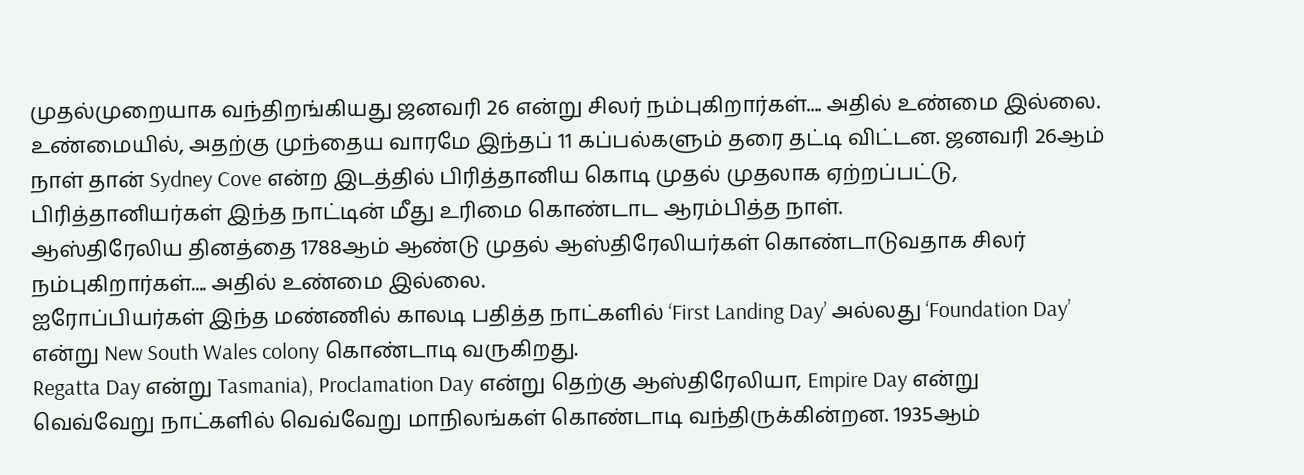முதல்முறையாக வந்திறங்கியது ஜனவரி 26 என்று சிலர் நம்புகிறார்கள்.... அதில் உண்மை இல்லை.
உண்மையில், அதற்கு முந்தைய வாரமே இந்தப் 11 கப்பல்களும் தரை தட்டி விட்டன. ஜனவரி 26ஆம் நாள் தான் Sydney Cove என்ற இடத்தில் பிரித்தானிய கொடி முதல் முதலாக ஏற்றப்பட்டு, பிரித்தானியர்கள் இந்த நாட்டின் மீது உரிமை கொண்டாட ஆரம்பித்த நாள்.
ஆஸ்திரேலிய தினத்தை 1788ஆம் ஆண்டு முதல் ஆஸ்திரேலியர்கள் கொண்டாடுவதாக சிலர் நம்புகிறார்கள்.... அதில் உண்மை இல்லை.
ஐரோப்பியர்கள் இந்த மண்ணில் காலடி பதித்த நாட்களில் ‘First Landing Day’ அல்லது ‘Foundation Day’ என்று New South Wales colony கொண்டாடி வருகிறது.
Regatta Day என்று Tasmania), Proclamation Day என்று தெற்கு ஆஸ்திரேலியா, Empire Day என்று வெவ்வேறு நாட்களில் வெவ்வேறு மாநிலங்கள் கொண்டாடி வந்திருக்கின்றன. 1935ஆம்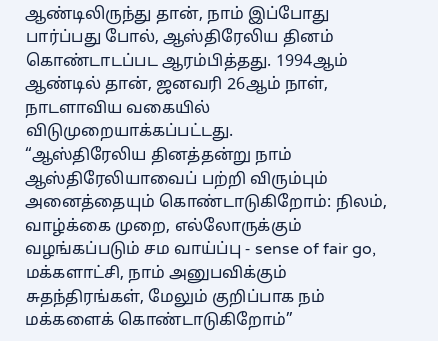ஆண்டிலிருந்து தான், நாம் இப்போது பார்ப்பது போல், ஆஸ்திரேலிய தினம் கொண்டாடப்பட ஆரம்பித்தது. 1994ஆம் ஆண்டில் தான், ஜனவரி 26ஆம் நாள், நாடளாவிய வகையில் விடுமுறையாக்கப்பட்டது.
“ஆஸ்திரேலிய தினத்தன்று நாம் ஆஸ்திரேலியாவைப் பற்றி விரும்பும் அனைத்தையும் கொண்டாடுகிறோம்: நிலம், வாழ்க்கை முறை, எல்லோருக்கும் வழங்கப்படும் சம வாய்ப்பு - sense of fair go, மக்களாட்சி, நாம் அனுபவிக்கும் சுதந்திரங்கள், மேலும் குறிப்பாக நம் மக்களைக் கொண்டாடுகிறோம்”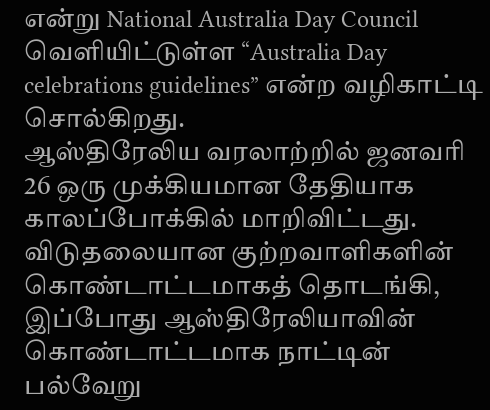என்று National Australia Day Council வெளியிட்டுள்ள “Australia Day celebrations guidelines” என்ற வழிகாட்டி சொல்கிறது.
ஆஸ்திரேலிய வரலாற்றில் ஜனவரி 26 ஒரு முக்கியமான தேதியாக காலப்போக்கில் மாறிவிட்டது. விடுதலையான குற்றவாளிகளின் கொண்டாட்டமாகத் தொடங்கி, இப்போது ஆஸ்திரேலியாவின் கொண்டாட்டமாக நாட்டின் பல்வேறு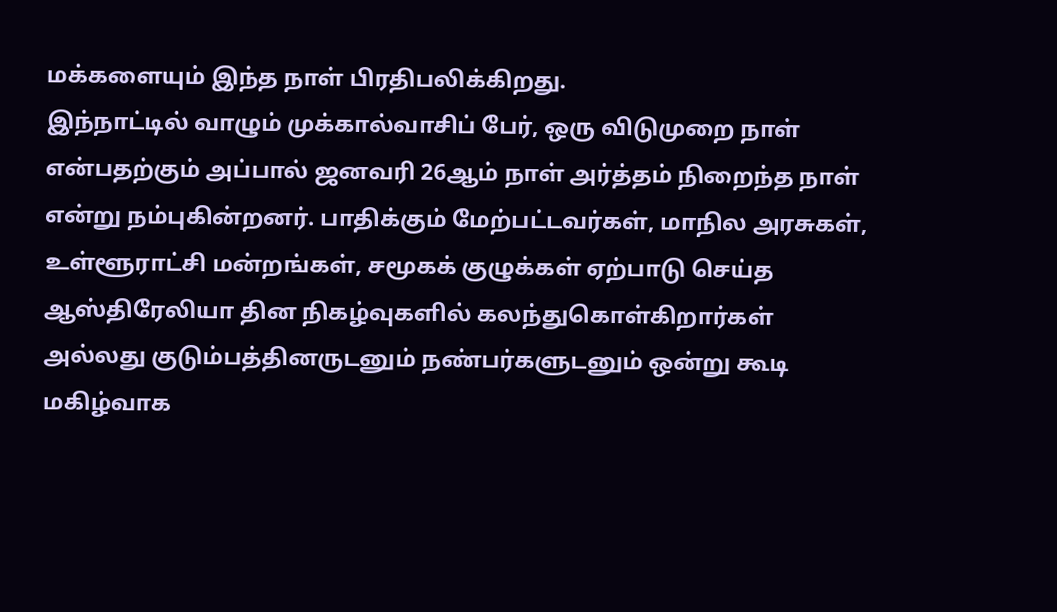மக்களையும் இந்த நாள் பிரதிபலிக்கிறது.
இந்நாட்டில் வாழும் முக்கால்வாசிப் பேர், ஒரு விடுமுறை நாள் என்பதற்கும் அப்பால் ஜனவரி 26ஆம் நாள் அர்த்தம் நிறைந்த நாள் என்று நம்புகின்றனர். பாதிக்கும் மேற்பட்டவர்கள், மாநில அரசுகள், உள்ளூராட்சி மன்றங்கள், சமூகக் குழுக்கள் ஏற்பாடு செய்த ஆஸ்திரேலியா தின நிகழ்வுகளில் கலந்துகொள்கிறார்கள் அல்லது குடும்பத்தினருடனும் நண்பர்களுடனும் ஒன்று கூடி மகிழ்வாக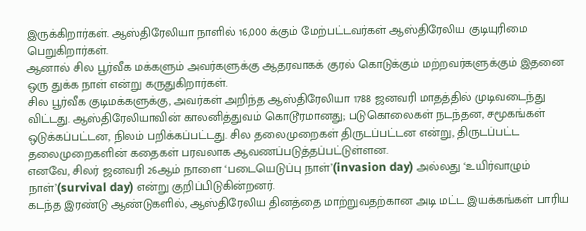இருக்கிறார்கள். ஆஸ்திரேலியா நாளில் 16,000 க்கும் மேற்பட்டவர்கள் ஆஸ்திரேலிய குடியுரிமை பெறுகிறார்கள்.
ஆனால் சில பூர்வீக மக்களும் அவர்களுக்கு ஆதரவாகக் குரல் கொடுக்கும் மற்றவர்களுக்கும் இதனை ஒரு துக்க நாள் என்று கருதுகிறார்கள்.
சில பூர்வீக குடிமக்களுக்கு, அவர்கள் அறிந்த ஆஸ்திரேலியா 1788 ஜனவரி மாதத்தில் முடிவடைந்து விட்டது. ஆஸ்திரேலியாவின் காலனித்துவம் கொடூரமானது; படுகொலைகள் நடந்தன, சமூகங்கள் ஒடுக்கப்பட்டன, நிலம் பறிக்கப்பட்டது. சில தலைமுறைகள் திருடப்பட்டன என்று, திருடப்பட்ட தலைமுறைகளின் கதைகள் பரவலாக ஆவணப்படுத்தப்பட்டுள்ளன.
எனவே, சிலர் ஜனவரி 26ஆம் நாளை ‘படையெடுப்பு நாள்’(invasion day) அல்லது ‘உயிர்வாழும் நாள்’(survival day) என்று குறிப்பிடுகின்றனர்.
கடந்த இரண்டு ஆண்டுகளில், ஆஸ்திரேலிய தினத்தை மாற்றுவதற்கான அடி மட்ட இயக்கங்கள் பாரிய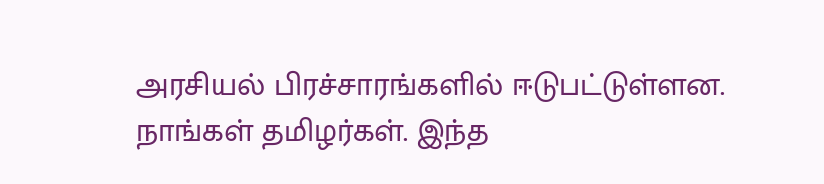அரசியல் பிரச்சாரங்களில் ஈடுபட்டுள்ளன.
நாங்கள் தமிழர்கள். இந்த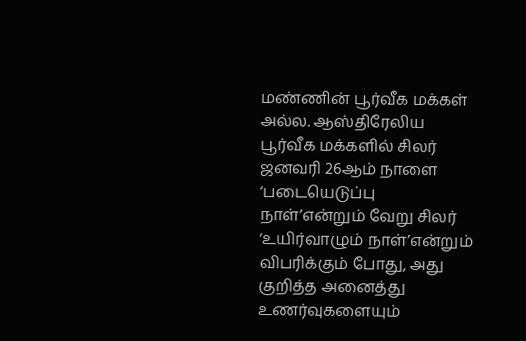மண்ணின் பூர்வீக மக்கள் அல்ல. ஆஸ்திரேலிய பூர்வீக மக்களில் சிலர் ஜனவரி 26ஆம் நாளை ‘படையெடுப்பு நாள்’என்றும் வேறு சிலர் ‘உயிர்வாழும் நாள்’என்றும் விபரிக்கும் போது, அது குறித்த அனைத்து உணர்வுகளையும்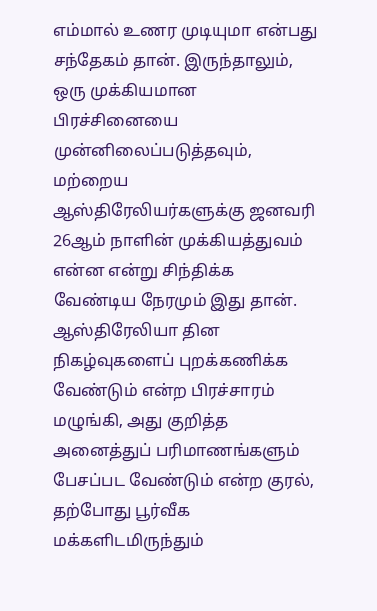எம்மால் உணர முடியுமா என்பது சந்தேகம் தான். இருந்தாலும், ஒரு முக்கியமான பிரச்சினையை முன்னிலைப்படுத்தவும், மற்றைய ஆஸ்திரேலியர்களுக்கு ஜனவரி 26ஆம் நாளின் முக்கியத்துவம் என்ன என்று சிந்திக்க வேண்டிய நேரமும் இது தான்.
ஆஸ்திரேலியா தின நிகழ்வுகளைப் புறக்கணிக்க வேண்டும் என்ற பிரச்சாரம் மழுங்கி, அது குறித்த அனைத்துப் பரிமாணங்களும் பேசப்பட வேண்டும் என்ற குரல், தற்போது பூர்வீக மக்களிடமிருந்தும்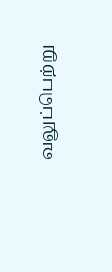வலுப்பெற்று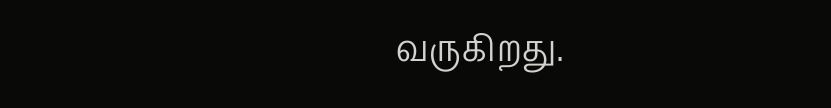வருகிறது.